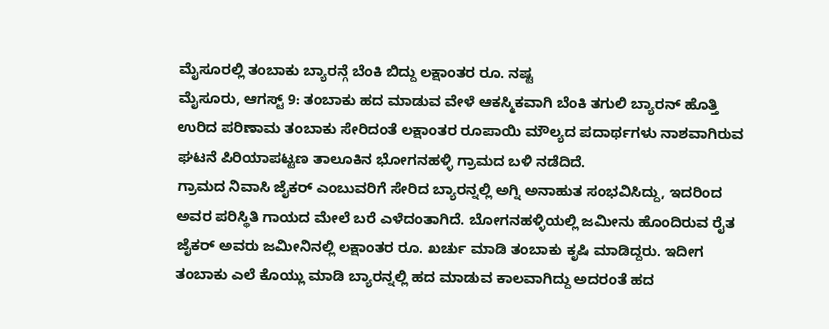ಮೈಸೂರಲ್ಲಿ ತಂಬಾಕು ಬ್ಯಾರನ್ಗೆ ಬೆಂಕಿ ಬಿದ್ದು ಲಕ್ಷಾಂತರ ರೂ. ನಷ್ಟ
ಮೈಸೂರು, ಆಗಸ್ಟ್ 9: ತಂಬಾಕು ಹದ ಮಾಡುವ ವೇಳೆ ಆಕಸ್ಮಿಕವಾಗಿ ಬೆಂಕಿ ತಗುಲಿ ಬ್ಯಾರನ್ ಹೊತ್ತಿ ಉರಿದ ಪರಿಣಾಮ ತಂಬಾಕು ಸೇರಿದಂತೆ ಲಕ್ಷಾಂತರ ರೂಪಾಯಿ ಮೌಲ್ಯದ ಪದಾರ್ಥಗಳು ನಾಶವಾಗಿರುವ ಘಟನೆ ಪಿರಿಯಾಪಟ್ಟಣ ತಾಲೂಕಿನ ಭೋಗನಹಳ್ಳಿ ಗ್ರಾಮದ ಬಳಿ ನಡೆದಿದೆ.
ಗ್ರಾಮದ ನಿವಾಸಿ ಜೈಕರ್ ಎಂಬುವರಿಗೆ ಸೇರಿದ ಬ್ಯಾರನ್ನಲ್ಲಿ ಅಗ್ನಿ ಅನಾಹುತ ಸಂಭವಿಸಿದ್ದು, ಇದರಿಂದ ಅವರ ಪರಿಸ್ಥಿತಿ ಗಾಯದ ಮೇಲೆ ಬರೆ ಎಳೆದಂತಾಗಿದೆ. ಬೋಗನಹಳ್ಳಿಯಲ್ಲಿ ಜಮೀನು ಹೊಂದಿರುವ ರೈತ ಜೈಕರ್ ಅವರು ಜಮೀನಿನಲ್ಲಿ ಲಕ್ಷಾಂತರ ರೂ. ಖರ್ಚು ಮಾಡಿ ತಂಬಾಕು ಕೃಷಿ ಮಾಡಿದ್ದರು. ಇದೀಗ ತಂಬಾಕು ಎಲೆ ಕೊಯ್ಲು ಮಾಡಿ ಬ್ಯಾರನ್ನಲ್ಲಿ ಹದ ಮಾಡುವ ಕಾಲವಾಗಿದ್ದು ಅದರಂತೆ ಹದ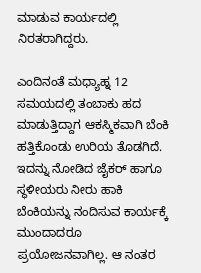ಮಾಡುವ ಕಾರ್ಯದಲ್ಲಿ ನಿರತರಾಗಿದ್ದರು.

ಎಂದಿನಂತೆ ಮಧ್ಯಾಹ್ನ 12 ಸಮಯದಲ್ಲಿ ತಂಬಾಕು ಹದ ಮಾಡುತ್ತಿದ್ದಾಗ ಆಕಸ್ಮಿಕವಾಗಿ ಬೆಂಕಿ ಹತ್ತಿಕೊಂಡು ಉರಿಯ ತೊಡಗಿದೆ. ಇದನ್ನು ನೋಡಿದ ಜೈಕರ್ ಹಾಗೂ ಸ್ಥಳೀಯರು ನೀರು ಹಾಕಿ ಬೆಂಕಿಯನ್ನು ನಂದಿಸುವ ಕಾರ್ಯಕ್ಕೆ ಮುಂದಾದರೂ ಪ್ರಯೋಜನವಾಗಿಲ್ಲ. ಆ ನಂತರ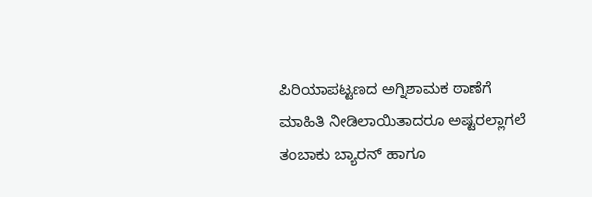ಪಿರಿಯಾಪಟ್ಟಣದ ಅಗ್ನಿಶಾಮಕ ಠಾಣೆಗೆ ಮಾಹಿತಿ ನೀಡಿಲಾಯಿತಾದರೂ ಅಷ್ಟರಲ್ಲಾಗಲೆ ತಂಬಾಕು ಬ್ಯಾರನ್ ಹಾಗೂ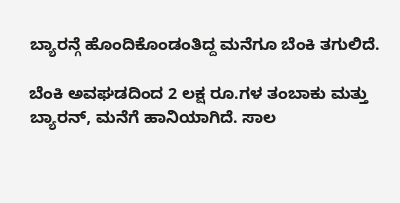ಬ್ಯಾರನ್ಗೆ ಹೊಂದಿಕೊಂಡಂತಿದ್ದ ಮನೆಗೂ ಬೆಂಕಿ ತಗುಲಿದೆ.

ಬೆಂಕಿ ಅವಘಡದಿಂದ 2 ಲಕ್ಷ ರೂ.ಗಳ ತಂಬಾಕು ಮತ್ತು ಬ್ಯಾರನ್, ಮನೆಗೆ ಹಾನಿಯಾಗಿದೆ. ಸಾಲ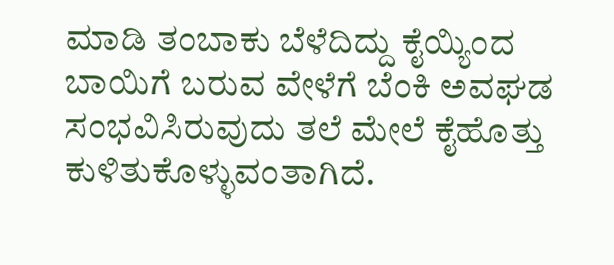ಮಾಡಿ ತಂಬಾಕು ಬೆಳೆದಿದ್ದು ಕೈಯ್ಯಿಂದ ಬಾಯಿಗೆ ಬರುವ ವೇಳೆಗೆ ಬೆಂಕಿ ಅವಘಡ ಸಂಭವಿಸಿರುವುದು ತಲೆ ಮೇಲೆ ಕೈಹೊತ್ತು ಕುಳಿತುಕೊಳ್ಳುವಂತಾಗಿದೆ.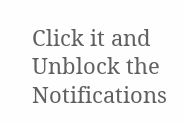Click it and Unblock the Notifications